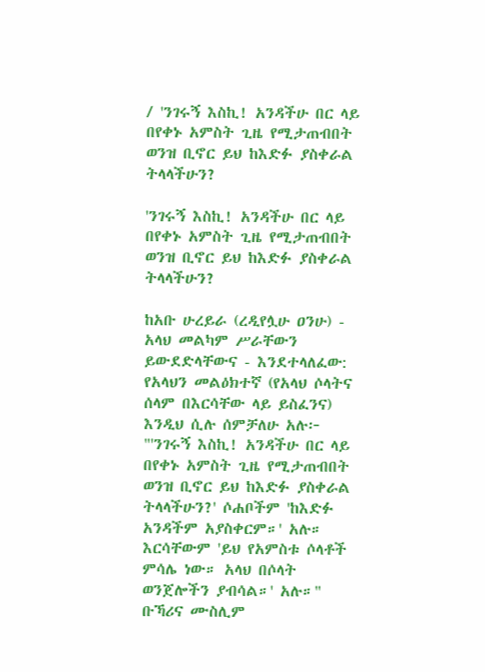/ 'ንገሩኝ እስኪ! አንዳችሁ በር ላይ በየቀኑ አምስት ጊዜ የሚታጠብበት ወንዝ ቢኖር ይህ ከእድፉ ያስቀራል ትላላችሁን?

'ንገሩኝ እስኪ! አንዳችሁ በር ላይ በየቀኑ አምስት ጊዜ የሚታጠብበት ወንዝ ቢኖር ይህ ከእድፉ ያስቀራል ትላላችሁን?

ከአቡ ሁረይራ (ረዲየሏሁ ዐንሁ) - አላህ መልካም ሥራቸውን ይውደድላቸውና - እንደተላለፈው: የአላህን መልዕክተኛ (የአላህ ሶላትና ሰላም በእርሳቸው ላይ ይስፈንና) እንዲህ ሲሉ ሰምቻለሁ አሉ፦ "'ንገሩኝ እስኪ! አንዳችሁ በር ላይ በየቀኑ አምስት ጊዜ የሚታጠብበት ወንዝ ቢኖር ይህ ከእድፉ ያስቀራል ትላላችሁን?' ሶሐቦችም 'ከእድፉ አንዳችም አያስቀርም።' አሉ። እርሳቸውም 'ይህ የአምስቱ ሶላቶች ምሳሌ ነው። አላህ በሶላት ወንጀሎችን ያብሳል።' አሉ።"
ቡኻሪና ሙስሊም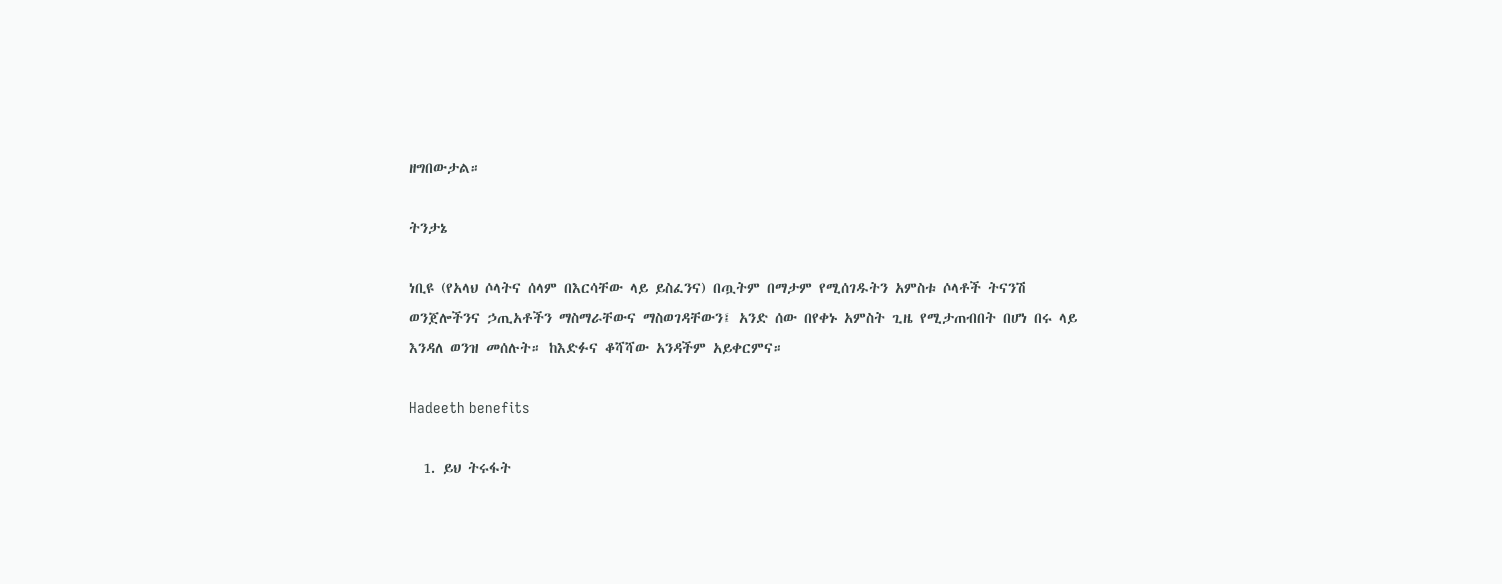ዘግበውታል።

ትንታኔ

ነቢዩ (የአላህ ሶላትና ሰላም በእርሳቸው ላይ ይስፈንና) በጧትም በማታም የሚሰገዱትን አምስቱ ሶላቶች ትናንሽ ወንጀሎችንና ኃጢአቶችን ማስማራቸውና ማስወገዳቸውን፤ አንድ ሰው በየቀኑ አምስት ጊዜ የሚታጠብበት በሆነ በሩ ላይ እንዳለ ወንዝ መሰሉት። ከእድፉና ቆሻሻው አንዳችም አይቀርምና።

Hadeeth benefits

  1. ይህ ትሩፋት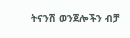ትናንሽ ወንጀሎችን ብቻ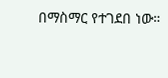በማስማር የተገደበ ነው።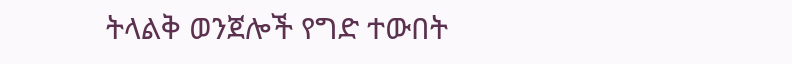ትላልቅ ወንጀሎች የግድ ተውበት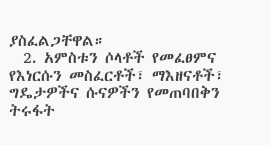ያስፈልጋቸዋል።
  2. አምስቱን ሶላቶች የመፈፀምና የእነርሱን መስፈርቶች፣ ማእዘናቶች፣ ግዴታዎችና ሱናዎችን የመጠባበቅን ትሩፋት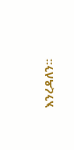እንረዳለን።